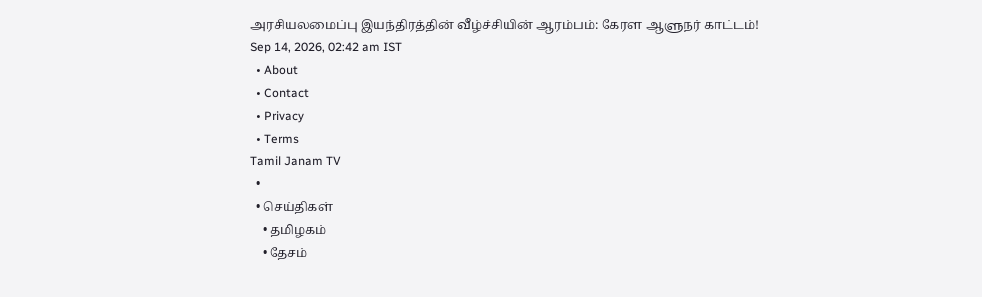அரசியலமைப்பு இயந்திரத்தின் வீழ்ச்சியின் ஆரம்பம்: கேரள ஆளுநர் காட்டம்!
Sep 14, 2026, 02:42 am IST
  • About
  • Contact
  • Privacy
  • Terms
Tamil Janam TV
  •
  • செய்திகள்
    • தமிழகம்
    • தேசம்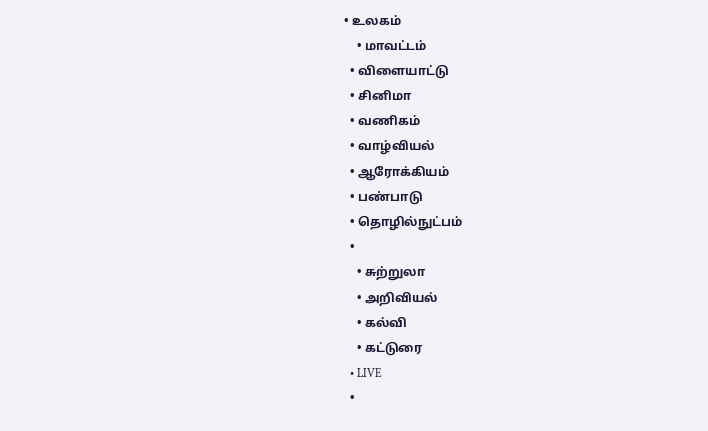• உலகம்
    • மாவட்டம்
  • விளையாட்டு
  • சினிமா
  • வணிகம்
  • வாழ்வியல்
  • ஆரோக்கியம்
  • பண்பாடு
  • தொழில்நுட்பம்
  •
    • சுற்றுலா
    • அறிவியல்
    • கல்வி
    • கட்டுரை
  • LIVE
  •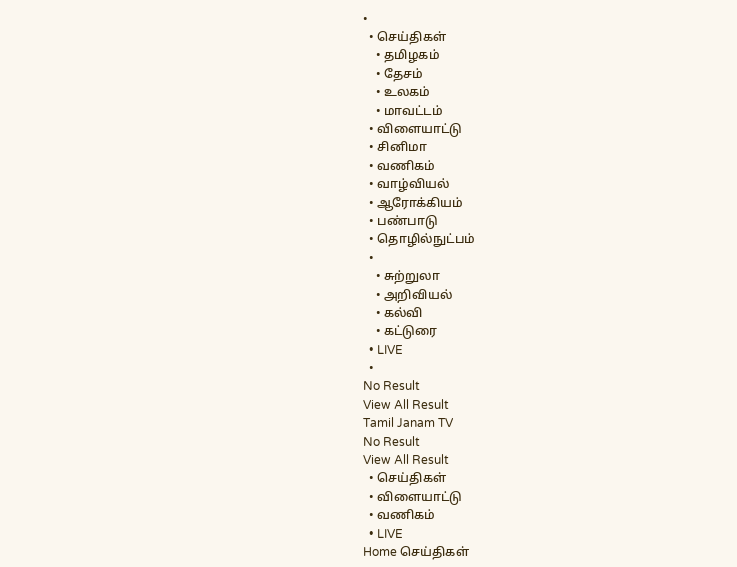•
  • செய்திகள்
    • தமிழகம்
    • தேசம்
    • உலகம்
    • மாவட்டம்
  • விளையாட்டு
  • சினிமா
  • வணிகம்
  • வாழ்வியல்
  • ஆரோக்கியம்
  • பண்பாடு
  • தொழில்நுட்பம்
  •
    • சுற்றுலா
    • அறிவியல்
    • கல்வி
    • கட்டுரை
  • LIVE
  •
No Result
View All Result
Tamil Janam TV
No Result
View All Result
  • செய்திகள்
  • விளையாட்டு
  • வணிகம்
  • LIVE
Home செய்திகள்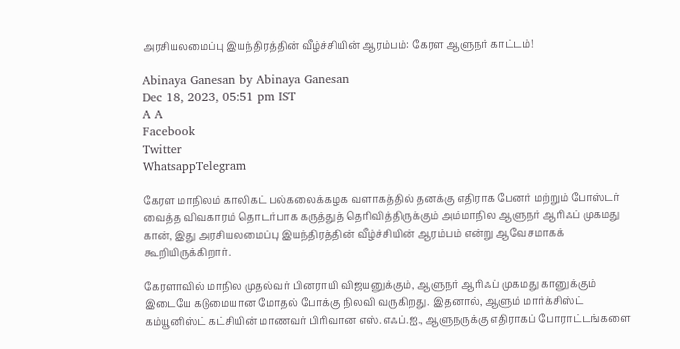அரசியலமைப்பு இயந்திரத்தின் வீழ்ச்சியின் ஆரம்பம்: கேரள ஆளுநர் காட்டம்!

Abinaya Ganesan by Abinaya Ganesan
Dec 18, 2023, 05:51 pm IST
A A
Facebook
Twitter
WhatsappTelegram

கேரள மாநிலம் காலிகட் பல்கலைக்கழக வளாகத்தில் தனக்கு எதிராக பேனர் மற்றும் போஸ்டர் வைத்த விவகாரம் தொடர்பாக கருத்துத் தெரிவித்திருக்கும் அம்மாநில ஆளுநர் ஆரிஃப் முகமது கான், இது அரசியலமைப்பு இயந்திரத்தின் வீழ்ச்சியின் ஆரம்பம் என்று ஆவேசமாகக் கூறியிருக்கிறார்.

கேரளாவில் மாநில முதல்வர் பினராயி விஜயனுக்கும், ஆளுநர் ஆரிஃப் முகமது கானுக்கும் இடையே கடுமையான மோதல் போக்கு நிலவி வருகிறது. இதனால், ஆளும் மார்க்சிஸ்ட் கம்யூனிஸ்ட் கட்சியின் மாணவர் பிரிவான எஸ்.எஃப்.ஐ., ஆளுநருக்கு எதிராகப் போராட்டங்களை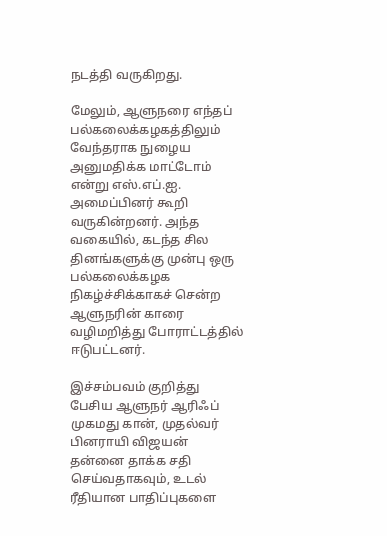நடத்தி வருகிறது.

மேலும், ஆளுநரை எந்தப் பல்கலைக்கழகத்திலும் வேந்தராக நுழைய அனுமதிக்க மாட்டோம் என்று எஸ்.எப்.ஐ. அமைப்பினர் கூறி வருகின்றனர். அந்த வகையில், கடந்த சில தினங்களுக்கு முன்பு ஒரு பல்கலைக்கழக நிகழ்ச்சிக்காகச் சென்ற ஆளுநரின் காரை வழிமறித்து போராட்டத்தில் ஈடுபட்டனர்.

இச்சம்பவம் குறித்து பேசிய ஆளுநர் ஆரிஃப் முகமது கான், முதல்வர் பினராயி விஜயன் தன்னை தாக்க சதி செய்வதாகவும், உடல் ரீதியான பாதிப்புகளை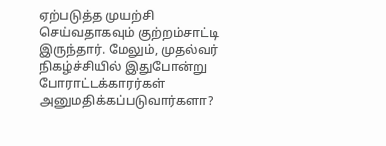ஏற்படுத்த முயற்சி செய்வதாகவும் குற்றம்சாட்டி இருந்தார். மேலும், முதல்வர் நிகழ்ச்சியில் இதுபோன்று போராட்டக்காரர்கள் அனுமதிக்கப்படுவார்களா?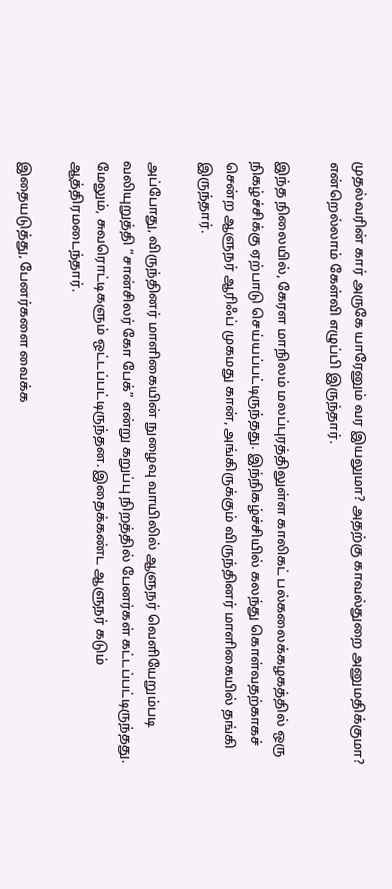முதல்வரின் கார் அருகே யாரேனும் வர இயலுமா? அதற்கு காவல்துறை அனுமதிக்குமா? என்றெல்லாம் கேள்வி எழுப்பி இருந்தார்.

இந்த நிலையில், கேரள மாநிலம் மலப்புரத்திலுள்ள காலிகட் பல்கலைக்கழகத்தில் ஒரு நிகழ்ச்சிக்கு ஏற்பாடு செய்யப்பட்டிருந்தது. இந்நிகழ்ச்சியில் கலந்து கொள்வதற்காகச் சென்ற ஆளுநர் ஆரிஃப் முகமது கான், அங்கிருக்கும் விருந்தினர் மாளிகையில் தங்கி இருந்தார்.

அப்போது, விருந்தினர் மாளிகையின் நுழைவு வாயிலில் ஆளுநர் வெளியேறும்படி வலியுறுத்தி “சான்சிலர் கோ பேக்” என்று கறுப்பு நிறத்தில் பேனர்கள் கட்டப்பட்டிருந்தது. மேலும், சுவரொட்டிகளும் ஒட்டப்பட்டிருந்தன. இதைக்கண்ட ஆளுநர் கடும் ஆத்திரமடைந்தார்.

இதையடுத்து, பேனர்களை வைக்க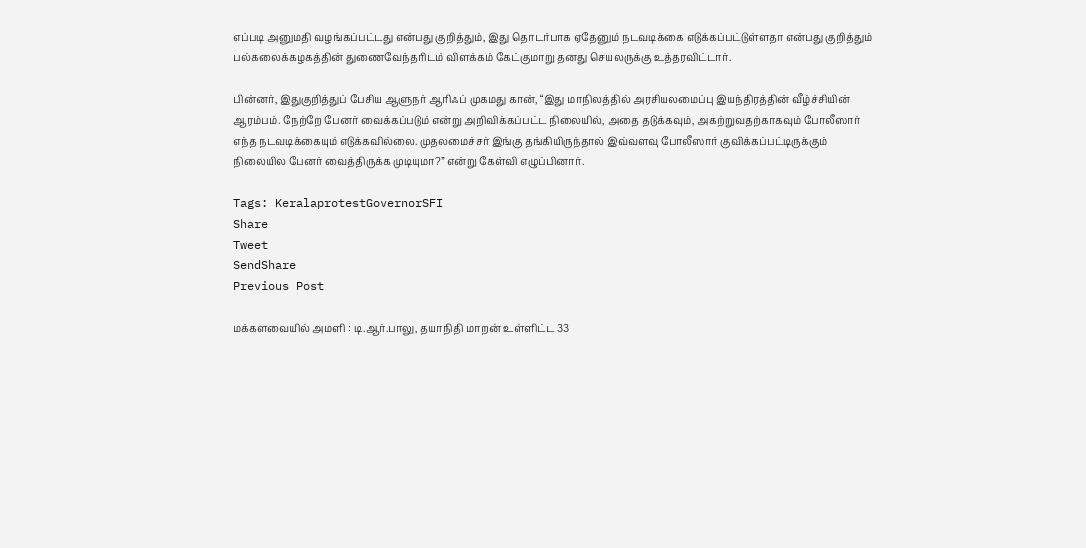எப்படி அனுமதி வழங்கப்பட்டது என்பது குறித்தும், இது தொடர்பாக ஏதேனும் நடவடிக்கை எடுக்கப்பட்டுள்ளதா என்பது குறித்தும் பல்கலைக்கழகத்தின் துணைவேந்தரிடம் விளக்கம் கேட்குமாறு தனது செயலருக்கு உத்தரவிட்டார்.

பின்னர், இதுகுறித்துப் பேசிய ஆளுநர் ஆரிஃப் முகமது கான், “இது மாநிலத்தில் அரசியலமைப்பு இயந்திரத்தின் வீழ்ச்சியின் ஆரம்பம். நேற்றே பேனர் வைக்கப்படும் என்று அறிவிக்கப்பட்ட நிலையில், அதை தடுக்கவும், அகற்றுவதற்காகவும் போலீஸார் எந்த நடவடிக்கையும் எடுக்கவில்லை. முதலமைச்சர் இங்கு தங்கியிருந்தால் இவ்வளவு போலீஸார் குவிக்கப்பட்டிருக்கும் நிலையில பேனர் வைத்திருக்க முடியுமா?” என்று கேள்வி எழுப்பினார்.

Tags: KeralaprotestGovernorSFI
Share
Tweet
SendShare
Previous Post

மக்களவையில் அமளி : டி.ஆர்.பாலு, தயாநிதி மாறன் உள்ளிட்ட 33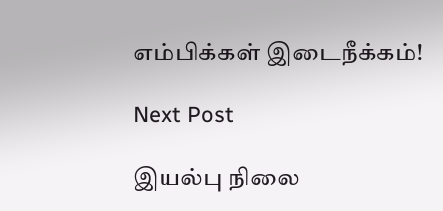எம்பிக்கள் இடைநீக்கம்!

Next Post

இயல்பு நிலை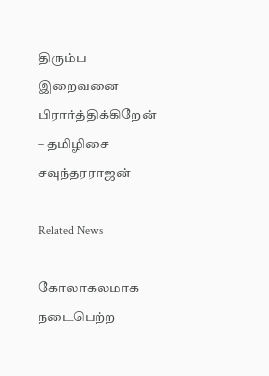திரும்ப இறைவனை பிரார்த்திக்கிறேன் – தமிழிசை சவுந்தரராஜன்

Related News

கோலாகலமாக நடைபெற்ற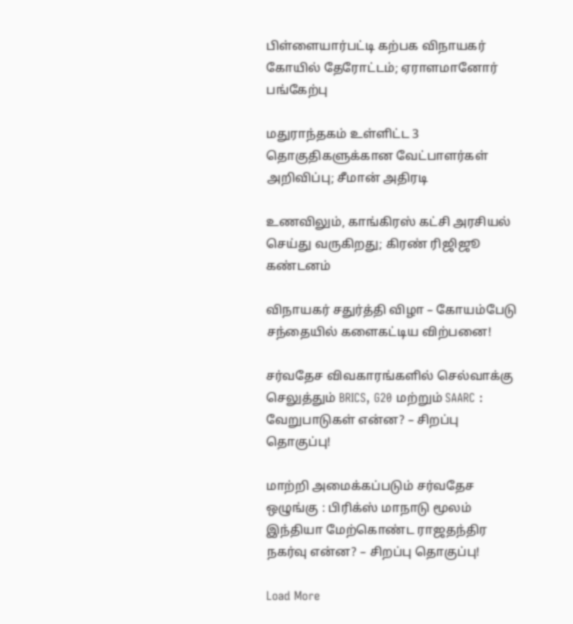பிள்ளையார்பட்டி கற்பக விநாயகர் கோயில் தேரோட்டம்; ஏராளமானோர் பங்கேற்பு

மதுராந்தகம் உள்ளிட்ட 3 தொகுதிகளுக்கான வேட்பாளர்கள் அறிவிப்பு; சீமான் அதிரடி

உணவிலும், காங்கிரஸ் கட்சி அரசியல் செய்து வருகிறது; கிரண் ரிஜிஜூ கண்டனம்

விநாயகர் சதுர்த்தி விழா – கோயம்பேடு சந்தையில் களைகட்டிய விற்பனை!

சர்வதேச விவகாரங்களில் செல்வாக்கு செலுத்தும் BRICS, G20 மற்றும் SAARC : வேறுபாடுகள் என்ன? – சிறப்பு தொகுப்பு!

மாற்றி அமைக்கப்படும் சர்வதேச ஒழுங்கு : பிரிக்ஸ் மாநாடு மூலம் இந்தியா மேற்கொண்ட ராஜதந்திர நகர்வு என்ன? – சிறப்பு தொகுப்பு!

Load More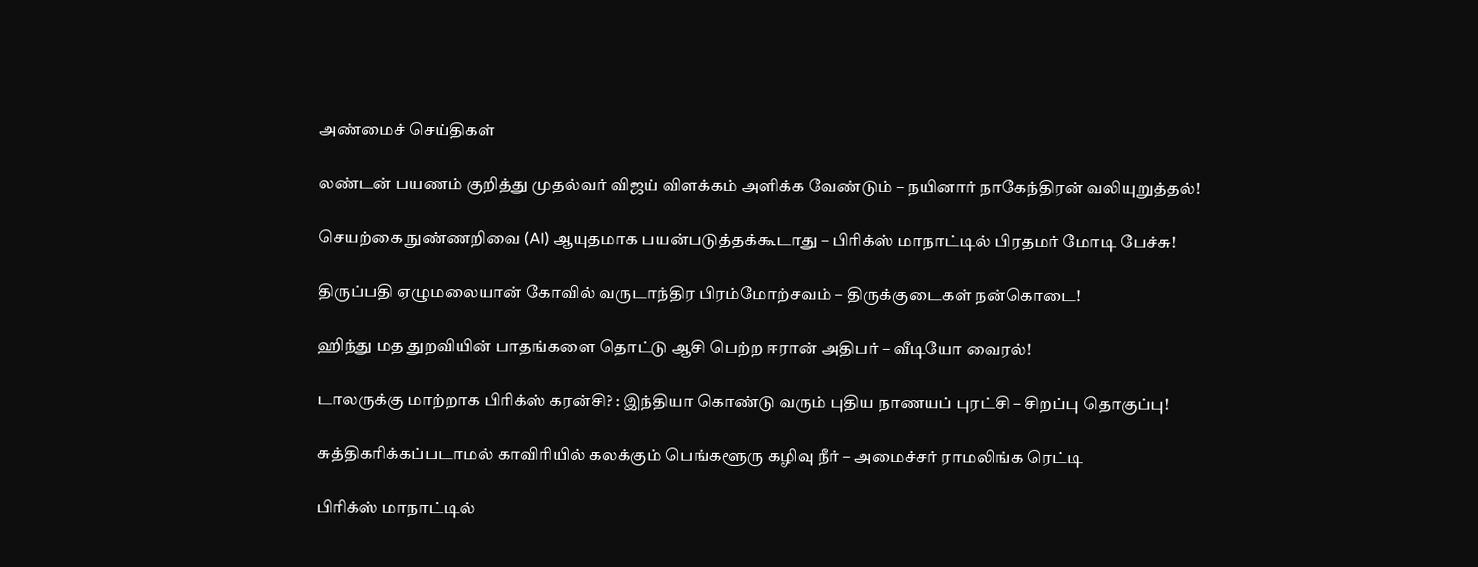அண்மைச் செய்திகள்

லண்டன் பயணம் குறித்து முதல்வர் விஜய் விளக்கம் அளிக்க வேண்டும் – நயினார் நாகேந்திரன் வலியுறுத்தல்!

செயற்கை நுண்ணறிவை (AI) ஆயுதமாக பயன்படுத்தக்கூடாது – பிரிக்ஸ் மாநாட்டில் பிரதமர் மோடி பேச்சு!

திருப்பதி ஏழுமலையான் கோவில் வருடாந்திர பிரம்மோற்சவம் – திருக்குடைகள் நன்கொடை!

ஹிந்து மத துறவியின் பாதங்களை தொட்டு ஆசி பெற்ற ஈரான் அதிபர் – வீடியோ வைரல்!

டாலருக்கு மாற்றாக பிரிக்ஸ் கரன்சி? : இந்தியா கொண்டு வரும் புதிய நாணயப் புரட்சி – சிறப்பு தொகுப்பு!

சுத்திகரிக்கப்படாமல் காவிரியில் கலக்கும் பெங்களூரு கழிவு நீர் – அமைச்சர் ராமலிங்க ரெட்டி

பிரிக்ஸ் மாநாட்டில்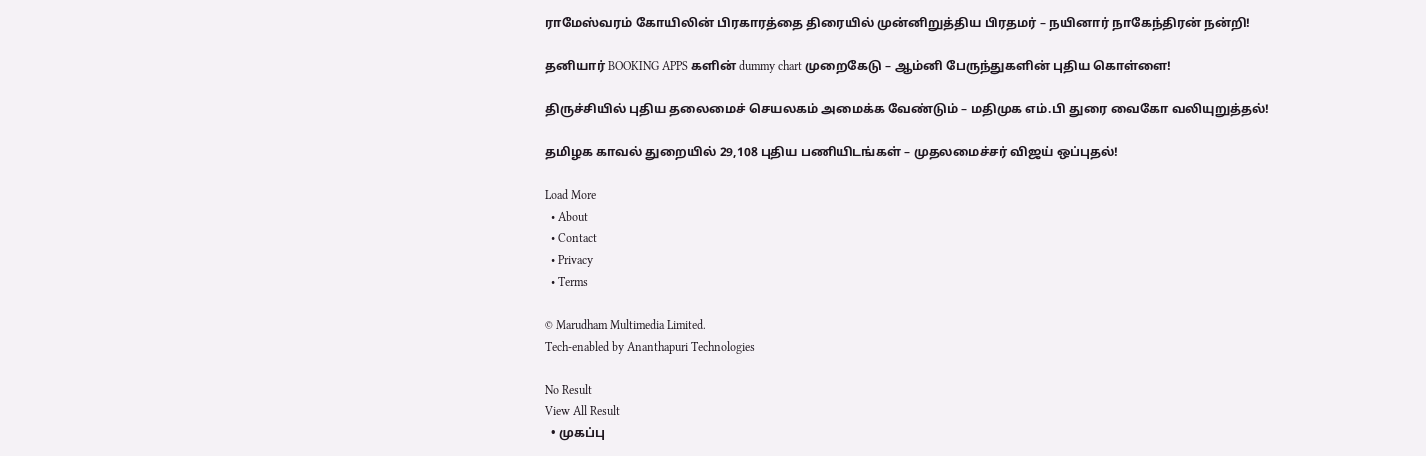ராமேஸ்வரம் கோயிலின் பிரகாரத்தை திரையில் முன்னிறுத்திய பிரதமர் – நயினார் நாகேந்திரன் நன்றி!

தனியார் BOOKING APPS களின் dummy chart முறைகேடு – ஆம்னி பேருந்துகளின் புதிய கொள்ளை!

திருச்சியில் புதிய தலைமைச் செயலகம் அமைக்க வேண்டும் – மதிமுக எம்.பி துரை வைகோ வலியுறுத்தல்!

தமிழக காவல் துறையில் 29,108 புதிய பணியிடங்கள் – முதலமைச்சர் விஜய் ஒப்புதல்!

Load More
  • About
  • Contact
  • Privacy
  • Terms

© Marudham Multimedia Limited.
Tech-enabled by Ananthapuri Technologies

No Result
View All Result
  • முகப்பு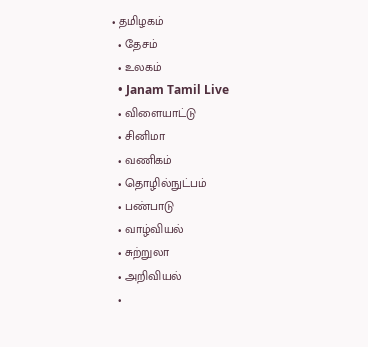• தமிழகம்
  • தேசம்
  • உலகம்
  • Janam Tamil Live
  • விளையாட்டு
  • சினிமா
  • வணிகம்
  • தொழில்நுட்பம்
  • பண்பாடு
  • வாழ்வியல்
  • சுற்றுலா
  • அறிவியல்
  •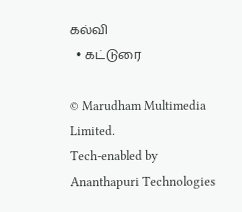கல்வி
  • கட்டுரை

© Marudham Multimedia Limited.
Tech-enabled by Ananthapuri Technologies